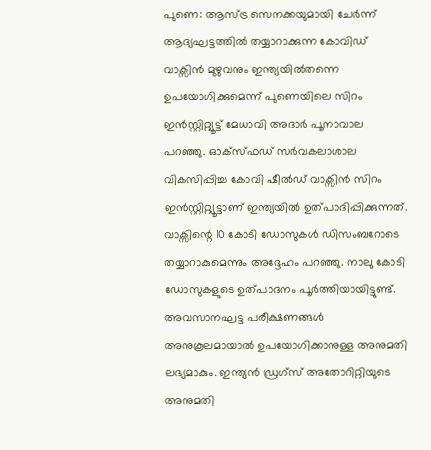പുണെ: ആസ്ട്ര സെനക്കയുമായി ചേർന്ന് ആദ്യഘട്ടത്തിൽ തയ്യാറാക്കുന്ന കോവിഡ് വാക്സിൻ മുഴുവനും ഇന്ത്യയിൽതന്നെ ഉപയോഗിക്കുമെന്ന് പുണെയിലെ സിറം ഇൻസ്റ്റിറ്റ്യൂട്ട് മേധാവി അദാർ പൂനാവാല പറഞ്ഞു. ഓക്സ്ഫഡ് സർവകലാശാല വികസിപ്പിച്ച കോവി ഷീൽഡ് വാക്സിൻ സിറം ഇൻസ്റ്റിറ്റ്യൂട്ടാണ് ഇന്ത്യയിൽ ഉത്പാദിപ്പിക്കുന്നത്. വാക്സിന്റെ 10 കോടി ഡോസുകൾ ഡിസംബറോടെ തയ്യാറാകുമെന്നും അദ്ദേഹം പറഞ്ഞു. നാലു കോടി ഡോസുകളുടെ ഉത്പാദനം പൂർത്തിയായിട്ടുണ്ട്. അവസാനഘട്ട പരീക്ഷണങ്ങൾ അനുകൂലമായാൽ ഉപയോഗിക്കാനുള്ള അനുമതി ലഭ്യമാകും. ഇന്ത്യൻ ഡ്രഗ്സ് അതോറിറ്റിയുടെ അനുമതി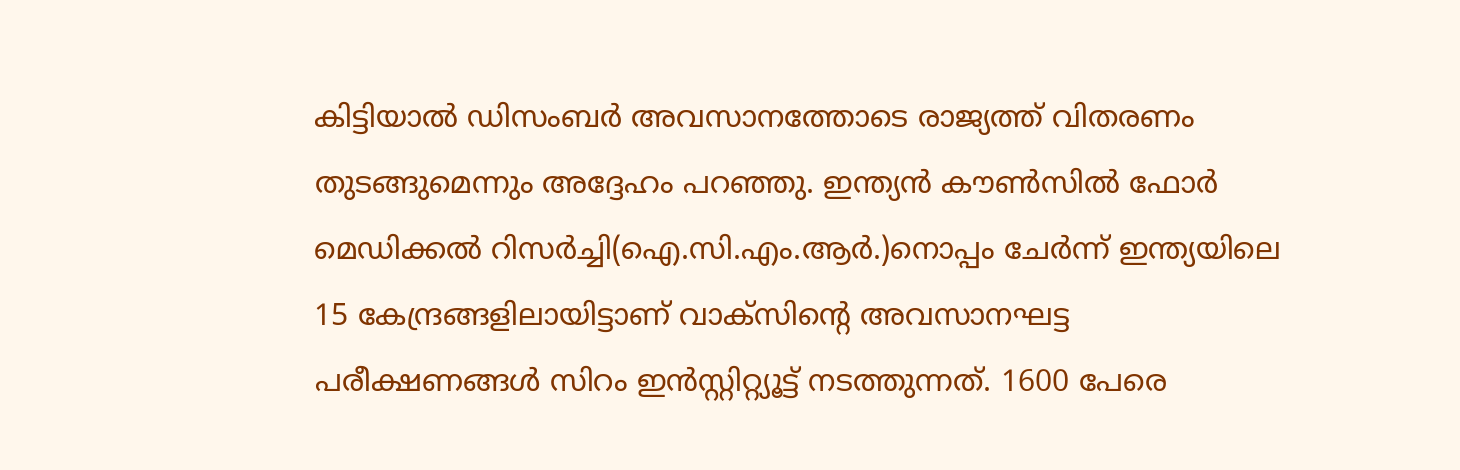കിട്ടിയാൽ ഡിസംബർ അവസാനത്തോടെ രാജ്യത്ത് വിതരണം തുടങ്ങുമെന്നും അദ്ദേഹം പറഞ്ഞു. ഇന്ത്യൻ കൗൺസിൽ ഫോർ മെഡിക്കൽ റിസർച്ചി(ഐ.സി.എം.ആർ.)നൊപ്പം ചേർന്ന് ഇന്ത്യയിലെ 15 കേന്ദ്രങ്ങളിലായിട്ടാണ് വാക്സിന്റെ അവസാനഘട്ട പരീക്ഷണങ്ങൾ സിറം ഇൻസ്റ്റിറ്റ്യൂട്ട് നടത്തുന്നത്. 1600 പേരെ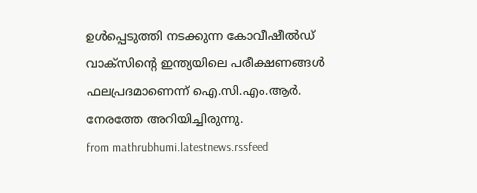ഉൾപ്പെടുത്തി നടക്കുന്ന കോവീഷീൽഡ് വാക്സിന്റെ ഇന്ത്യയിലെ പരീക്ഷണങ്ങൾ ഫലപ്രദമാണെന്ന് ഐ.സി.എം.ആർ. നേരത്തേ അറിയിച്ചിരുന്നു.
from mathrubhumi.latestnews.rssfeed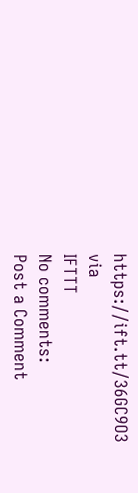https://ift.tt/36GC9O3
via
IFTTT
No comments:
Post a Comment